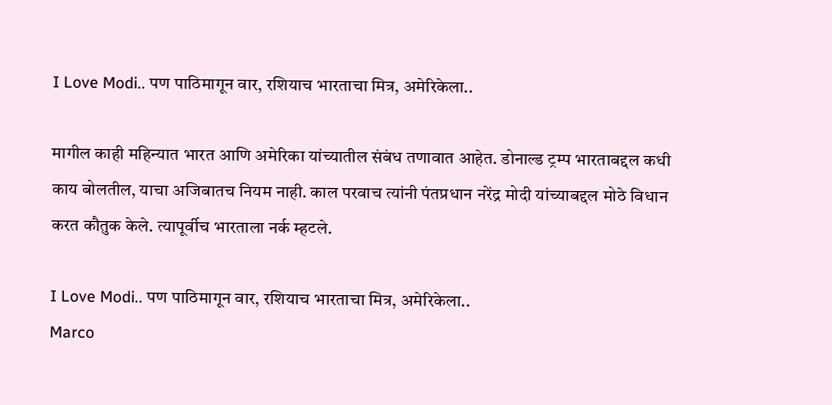I Love Modi.. पण पाठिमागून वार, रशियाच भारताचा मित्र, अमेरिकेला..

मागील काही महिन्यात भारत आणि अमेरिका यांच्यातील संबंध तणावात आहेत. डोनाल्ड ट्रम्प भारताबद्दल कधी काय बोलतील, याचा अजिबातच नियम नाही. काल परवाच त्यांनी पंतप्रधान नरेंद्र मोदी यांच्याबद्दल मोठे विधान करत कौतुक केले. त्यापूर्वीच भारताला नर्क म्हटले.

I Love Modi.. पण पाठिमागून वार, रशियाच भारताचा मित्र, अमेरिकेला..
Marco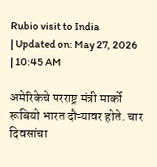Rubio visit to India
| Updated on: May 27, 2026 | 10:45 AM

अमेरिकेचे परराष्ट्र मंत्री मार्को रूबियो भारत दौऱ्यावर होते. चार दिवसांचा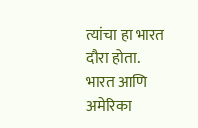त्यांचा हा भारत दौरा होता. भारत आणि अमेरिका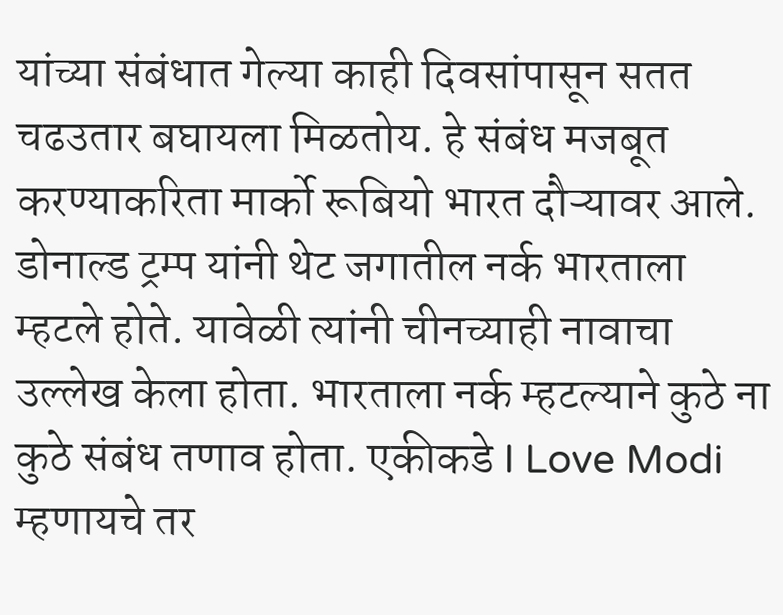यांच्या संबंधात गेल्या काही दिवसांपासून सतत चढउतार बघायला मिळतोय. हे संबंध मजबूत करण्याकरिता मार्को रूबियो भारत दौऱ्यावर आले. डोनाल्ड ट्रम्प यांनी थेट जगातील नर्क भारताला म्हटले होते. यावेळी त्यांनी चीनच्याही नावाचा उल्लेख केला होता. भारताला नर्क म्हटल्याने कुठे ना कुठे संबंध तणाव होता. एकीकडे I Love Modi म्हणायचे तर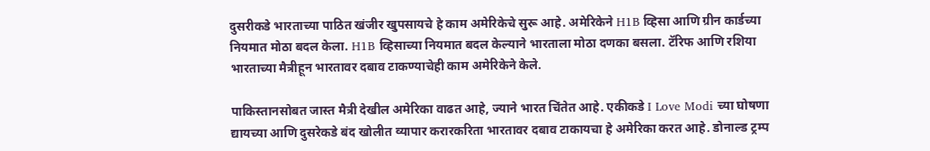दुसरीकडे भारताच्या पाठित खंजीर खुपसायचे हे काम अमेरिकेचे सुरू आहे. अमेरिकेने H1B व्हिसा आणि ग्रीन कार्डच्या नियमात मोठा बदल केला. H1B व्हिसाच्या नियमात बदल केल्याने भारताला मोठा दणका बसला. टॅरिफ आणि रशिया भारताच्या मैत्रीहून भारतावर दबाव टाकण्याचेही काम अमेरिकेने केले.

पाकिस्तानसोबत जास्त मैत्री देखील अमेरिका वाढत आहे, ज्याने भारत चिंतेत आहे. एकीकडे I Love Modi च्या घोषणा द्यायच्या आणि दुसरेकडे बंद खोलीत व्यापार करारकरिता भारतावर दबाव टाकायचा हे अमेरिका करत आहे. डोनाल्ड ट्रम्प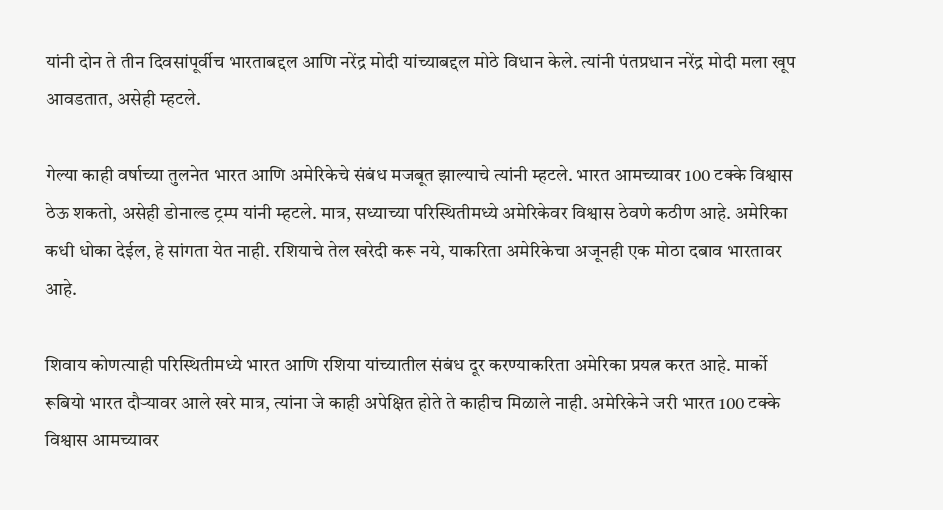यांनी दोन ते तीन दिवसांपूर्वीच भारताबद्दल आणि नरेंद्र मोदी यांच्याबद्दल मोठे विधान केले. त्यांनी पंतप्रधान नरेंद्र मोदी मला खूप आवडतात, असेही म्हटले.

गेल्या काही वर्षाच्या तुलनेत भारत आणि अमेरिकेचे संबंध मजबूत झाल्याचे त्यांनी म्हटले. भारत आमच्यावर 100 टक्के विश्वास ठेऊ शकतो, असेही डोनाल्ड ट्रम्प यांनी म्हटले. मात्र, सध्याच्या परिस्थितीमध्ये अमेरिकेवर विश्वास ठेवणे कठीण आहे. अमेरिका कधी धोका देईल, हे सांगता येत नाही. रशियाचे तेल खरेदी करू नये, याकरिता अमेरिकेचा अजूनही एक मोठा दबाव भारतावर आहे.

शिवाय कोणत्याही परिस्थितीमध्ये भारत आणि रशिया यांच्यातील संबंध दूर करण्याकरिता अमेरिका प्रयत्न करत आहे. मार्को रूबियो भारत दौऱ्यावर आले खरे मात्र, त्यांना जे काही अपेक्षित होते ते काहीच मिळाले नाही. अमेरिकेने जरी भारत 100 टक्के विश्वास आमच्यावर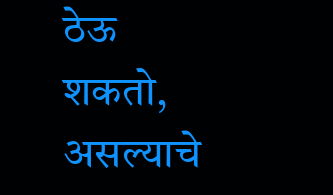ठेऊ शकतो, असल्याचे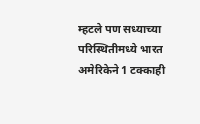म्हटले पण सध्याच्या परिस्थितीमध्ये भारत अमेरिकेने 1 टक्काही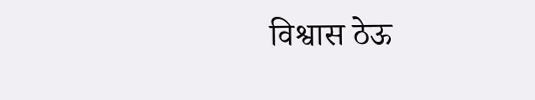विश्वास ठेऊ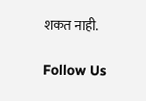शकत नाही.

Follow Us